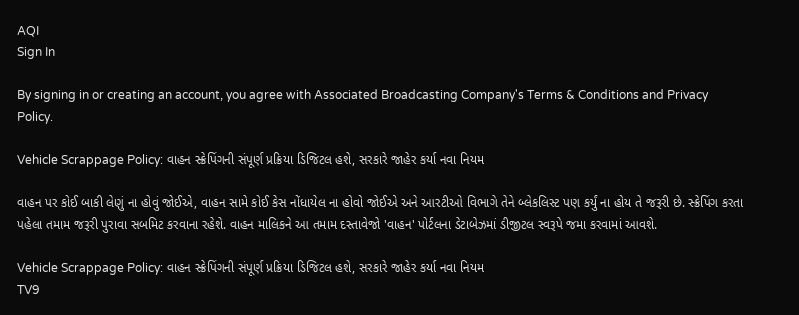AQI
Sign In

By signing in or creating an account, you agree with Associated Broadcasting Company's Terms & Conditions and Privacy Policy.

Vehicle Scrappage Policy: વાહન સ્ક્રેપિંગની સંપૂર્ણ પ્રક્રિયા ડિજિટલ હશે, સરકારે જાહેર કર્યા નવા નિયમ

વાહન પર કોઈ બાકી લેણું ના હોવું જોઈએ, વાહન સામે કોઈ કેસ નોંધાયેલ ના હોવો જોઈએ અને આરટીઓ વિભાગે તેને બ્લેકલિસ્ટ પણ કર્યું ના હોય તે જરૂરી છે. સ્ક્રેપિંગ કરતા પહેલા તમામ જરૂરી પુરાવા સબમિટ કરવાના રહેશે. વાહન માલિકને આ તમામ દસ્તાવેજો 'વાહન' પોર્ટલના ડેટાબેઝમાં ડીજીટલ સ્વરૂપે જમા કરવામાં આવશે.

Vehicle Scrappage Policy: વાહન સ્ક્રેપિંગની સંપૂર્ણ પ્રક્રિયા ડિજિટલ હશે, સરકારે જાહેર કર્યા નવા નિયમ
TV9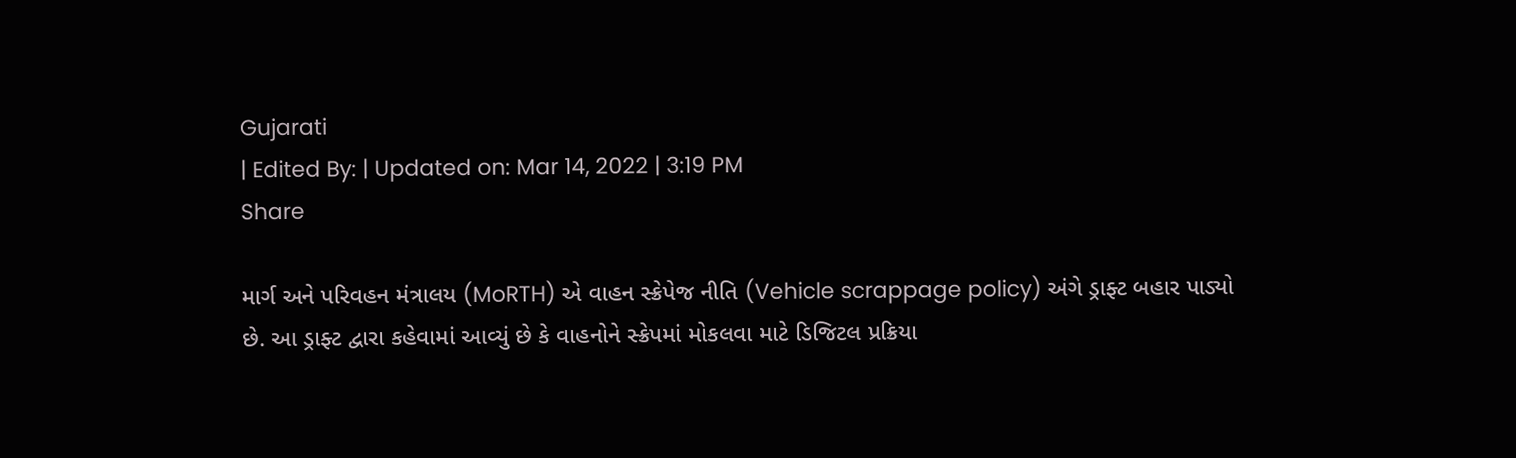Gujarati
| Edited By: | Updated on: Mar 14, 2022 | 3:19 PM
Share

માર્ગ અને પરિવહન મંત્રાલય (MoRTH) એ વાહન સ્ક્રેપેજ નીતિ (Vehicle scrappage policy) અંગે ડ્રાફ્ટ બહાર પાડ્યો છે. આ ડ્રાફ્ટ દ્વારા કહેવામાં આવ્યું છે કે વાહનોને સ્ક્રેપમાં મોકલવા માટે ડિજિટલ પ્રક્રિયા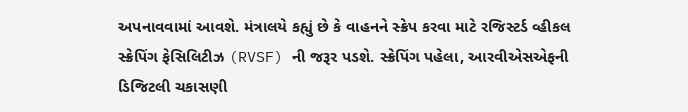અપનાવવામાં આવશે. મંત્રાલયે કહ્યું છે કે વાહનને સ્ક્રેપ કરવા માટે રજિસ્ટર્ડ વ્હીકલ સ્ક્રેપિંગ ફેસિલિટીઝ (RVSF) ની જરૂર પડશે. સ્ક્રેપિંગ પહેલા, આરવીએસએફની ડિજિટલી ચકાસણી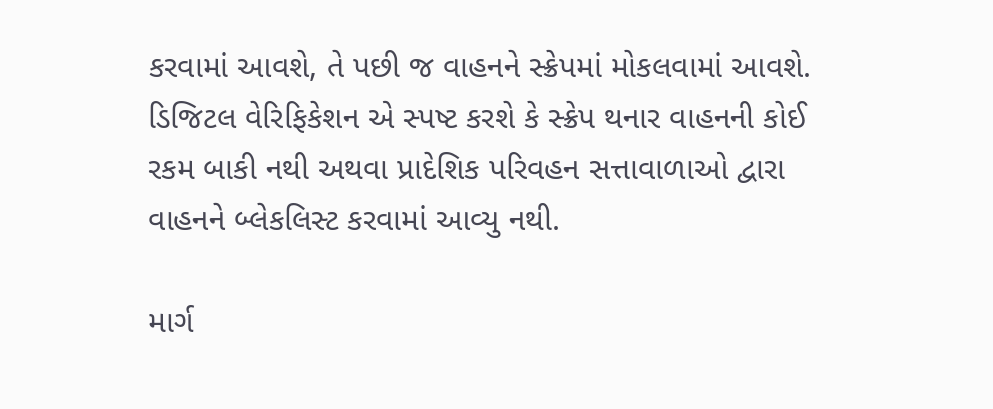કરવામાં આવશે, તે પછી જ વાહનને સ્ક્રેપમાં મોકલવામાં આવશે. ડિજિટલ વેરિફિકેશન એ સ્પષ્ટ કરશે કે સ્ક્રેપ થનાર વાહનની કોઈ રકમ બાકી નથી અથવા પ્રાદેશિક પરિવહન સત્તાવાળાઓ દ્વારા વાહનને બ્લેકલિસ્ટ કરવામાં આવ્યુ નથી.

માર્ગ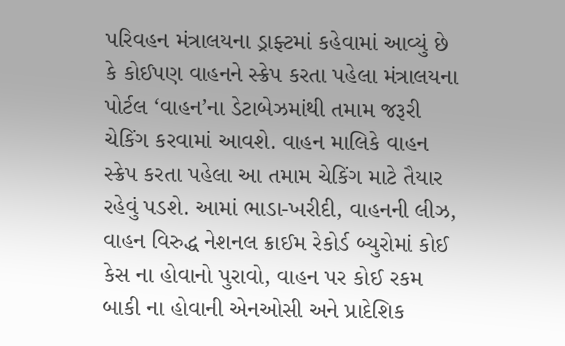પરિવહન મંત્રાલયના ડ્રાફ્ટમાં કહેવામાં આવ્યું છે કે કોઈપણ વાહનને સ્ક્રેપ કરતા પહેલા મંત્રાલયના પોર્ટલ ‘વાહન’ના ડેટાબેઝમાંથી તમામ જરૂરી ચેકિંગ કરવામાં આવશે. વાહન માલિકે વાહન સ્ક્રેપ કરતા પહેલા આ તમામ ચેકિંગ માટે તૈયાર રહેવું પડશે. આમાં ભાડા-ખરીદી, વાહનની લીઝ, વાહન વિરુદ્ધ નેશનલ ક્રાઈમ રેકોર્ડ બ્યુરોમાં કોઈ કેસ ના હોવાનો પુરાવો, વાહન પર કોઈ રકમ બાકી ના હોવાની એનઓસી અને પ્રાદેશિક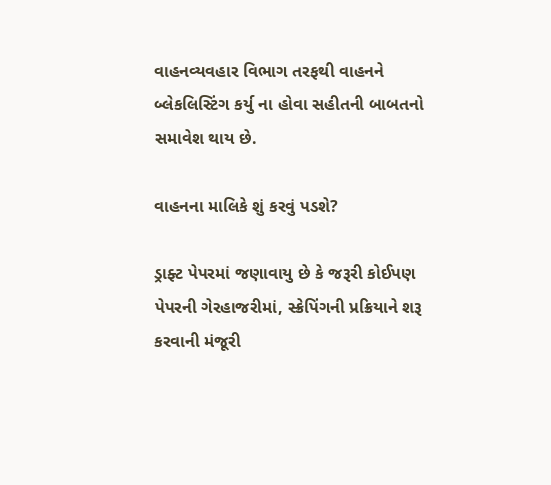વાહનવ્યવહાર વિભાગ તરફથી વાહનને બ્લેકલિસ્ટિંગ કર્યુ ના હોવા સહીતની બાબતનો સમાવેશ થાય છે.

વાહનના માલિકે શું કરવું પડશે?

ડ્રાફ્ટ પેપરમાં જણાવાયુ છે કે જરૂરી કોઈપણ પેપરની ગેરહાજરીમાં, સ્ક્રેપિંગની પ્રક્રિયાને શરૂ કરવાની મંજૂરી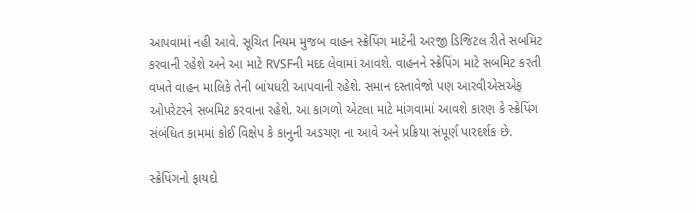આપવામાં નહી આવે. સૂચિત નિયમ મુજબ વાહન સ્ક્રેપિંગ માટેની અરજી ડિજિટલ રીતે સબમિટ કરવાની રહેશે અને આ માટે RVSFની મદદ લેવામાં આવશે. વાહનને સ્ક્રેપિંગ માટે સબમિટ કરતી વખતે વાહન માલિકે તેની બાંયધરી આપવાની રહેશે. સમાન દસ્તાવેજો પણ આરવીએસએફ ઓપરેટરને સબમિટ કરવાના રહેશે. આ કાગળો એટલા માટે માંગવામાં આવશે કારણ કે સ્ક્રેપિંગ સંબંધિત કામમાં કોઈ વિક્ષેપ કે કાનુની અડચણ ના આવે અને પ્રક્રિયા સંપૂર્ણ પારદર્શક છે.

સ્ક્રેપિંગનો ફાયદો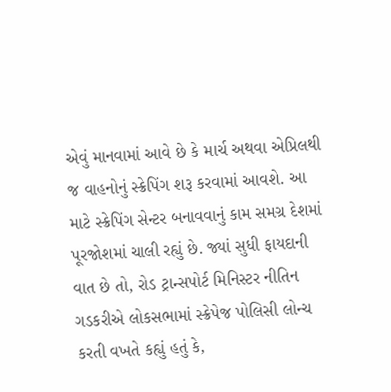એવું માનવામાં આવે છે કે માર્ચ અથવા એપ્રિલથી જ વાહનોનું સ્ક્રેપિંગ શરૂ કરવામાં આવશે. આ માટે સ્ક્રેપિંગ સેન્ટર બનાવવાનું કામ સમગ્ર દેશમાં પૂરજોશમાં ચાલી રહ્યું છે. જ્યાં સુધી ફાયદાની વાત છે તો, રોડ ટ્રાન્સપોર્ટ મિનિસ્ટર નીતિન ગડકરીએ લોકસભામાં સ્ક્રેપેજ પોલિસી લોન્ચ કરતી વખતે કહ્યું હતું કે,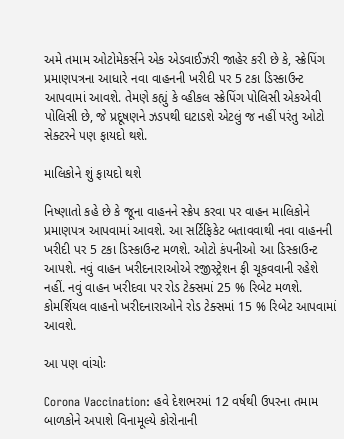અમે તમામ ઓટોમેકર્સને એક એડવાઈઝરી જાહેર કરી છે કે, સ્ક્રેપિંગ પ્રમાણપત્રના આધારે નવા વાહનની ખરીદી પર 5 ટકા ડિસ્કાઉન્ટ આપવામાં આવશે. તેમણે કહ્યું કે વ્હીકલ સ્ક્રેપિંગ પોલિસી એકએવી પોલિસી છે, જે પ્રદૂષણને ઝડપથી ઘટાડશે એટલું જ નહીં પરંતુ ઓટો સેક્ટરને પણ ફાયદો થશે.

માલિકોને શું ફાયદો થશે

નિષ્ણાતો કહે છે કે જૂના વાહનને સ્ક્રેપ કરવા પર વાહન માલિકોને પ્રમાણપત્ર આપવામાં આવશે. આ સર્ટિફિકેટ બતાવવાથી નવા વાહનની ખરીદી પર 5 ટકા ડિસ્કાઉન્ટ મળશે. ઓટો કંપનીઓ આ ડિસ્કાઉન્ટ આપશે. નવું વાહન ખરીદનારાઓએ રજીસ્ટ્રેશન ફી ચૂકવવાની રહેશે નહીં. નવું વાહન ખરીદવા પર રોડ ટેક્સમાં 25 % રિબેટ મળશે. કોમર્શિયલ વાહનો ખરીદનારાઓને રોડ ટેક્સમાં 15 % રિબેટ આપવામાં આવશે.

આ પણ વાંચોઃ

Corona Vaccination: હવે દેશભરમાં 12 વર્ષથી ઉપરના તમામ બાળકોને અપાશે વિનામૂલ્યે કોરોનાની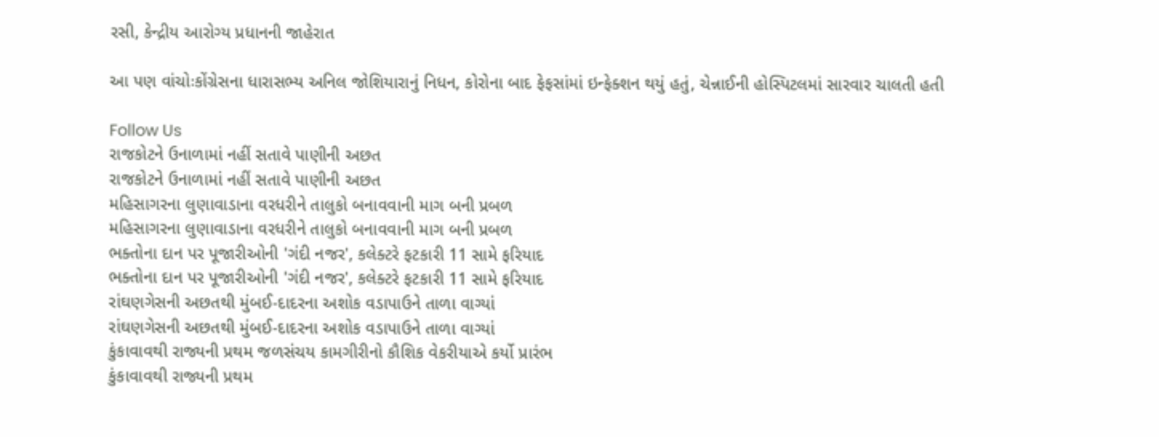રસી, કેન્દ્રીય આરોગ્ય પ્રધાનની જાહેરાત

આ પણ વાંચોઃકોંગ્રેસના ધારાસભ્ય અનિલ જોશિયારાનું નિધન, કોરોના બાદ ફેફસાંમાં ઇન્ફેક્શન થયું હતું, ચેન્નાઈની હોસ્પિટલમાં સારવાર ચાલતી હતી

Follow Us
રાજકોટને ઉનાળામાં નહીં સતાવે પાણીની અછત
રાજકોટને ઉનાળામાં નહીં સતાવે પાણીની અછત
મહિસાગરના લુણાવાડાના વરધરીને તાલુકો બનાવવાની માગ બની પ્રબળ
મહિસાગરના લુણાવાડાના વરધરીને તાલુકો બનાવવાની માગ બની પ્રબળ
ભક્તોના દાન પર પૂજારીઓની 'ગંદી નજર', કલેક્ટરે ફટકારી 11 સામે ફરિયાદ
ભક્તોના દાન પર પૂજારીઓની 'ગંદી નજર', કલેક્ટરે ફટકારી 11 સામે ફરિયાદ
રાંઘણગેસની અછતથી મુંબઈ-દાદરના અશોક વડાપાઉને તાળા વાગ્યાં
રાંઘણગેસની અછતથી મુંબઈ-દાદરના અશોક વડાપાઉને તાળા વાગ્યાં
કુંકાવાવથી રાજ્યની પ્રથમ જળસંચય કામગીરીનો કૌશિક વેકરીયાએ કર્યો પ્રારંભ
કુંકાવાવથી રાજ્યની પ્રથમ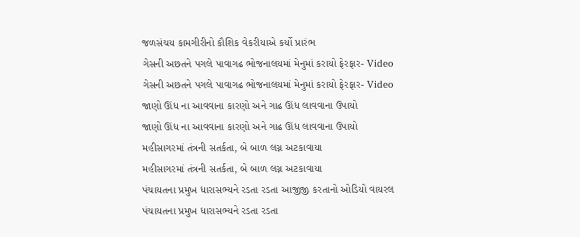જળસંચય કામગીરીનો કૌશિક વેકરીયાએ કર્યો પ્રારંભ
ગેસની અછતને પગલે પાવાગઢ ભોજનાલયમાં મેનુમાં કરાયો ફેરફાર- Video
ગેસની અછતને પગલે પાવાગઢ ભોજનાલયમાં મેનુમાં કરાયો ફેરફાર- Video
જાણો ઊંધ ના આવવાના કારણો અને ગાઢ ઊંધ લાવવાના ઉપાયો
જાણો ઊંધ ના આવવાના કારણો અને ગાઢ ઊંધ લાવવાના ઉપાયો
મહીસાગરમાં તંત્રની સતર્કતા, બે બાળ લગ્ન અટકાવાયા
મહીસાગરમાં તંત્રની સતર્કતા, બે બાળ લગ્ન અટકાવાયા
પંચાયતના પ્રમુખ ધારાસભ્યને રડતા રડતા આજીજી કરતાનો ઓડિયો વાયરલ
પંચાયતના પ્રમુખ ધારાસભ્યને રડતા રડતા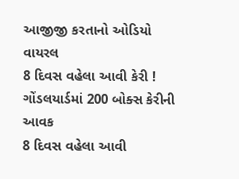આજીજી કરતાનો ઓડિયો વાયરલ
8 દિવસ વહેલા આવી કેરી ! ગોંડલયાર્ડમાં 200 બોક્સ કેરીની આવક
8 દિવસ વહેલા આવી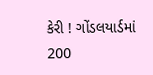કેરી ! ગોંડલયાર્ડમાં 200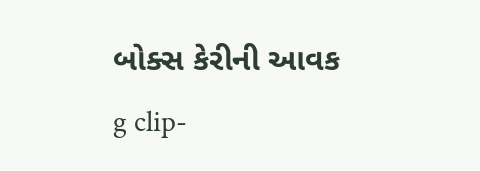બોક્સ કેરીની આવક
g clip-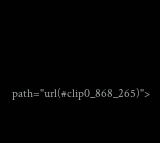path="url(#clip0_868_265)">